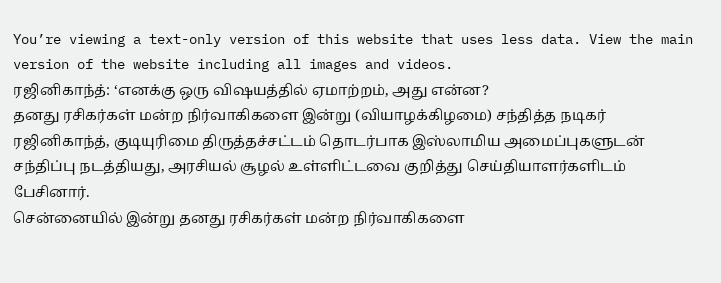You’re viewing a text-only version of this website that uses less data. View the main version of the website including all images and videos.
ரஜினிகாந்த்: ‘எனக்கு ஒரு விஷயத்தில் ஏமாற்றம், அது என்ன?
தனது ரசிகர்கள் மன்ற நிர்வாகிகளை இன்று (வியாழக்கிழமை) சந்தித்த நடிகர் ரஜினிகாந்த், குடியுரிமை திருத்தச்சட்டம் தொடர்பாக இஸ்லாமிய அமைப்புகளுடன் சந்திப்பு நடத்தியது, அரசியல் சூழல் உள்ளிட்டவை குறித்து செய்தியாளர்களிடம் பேசினார்.
சென்னையில் இன்று தனது ரசிகர்கள் மன்ற நிர்வாகிகளை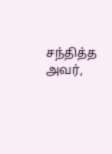சந்தித்த அவர்,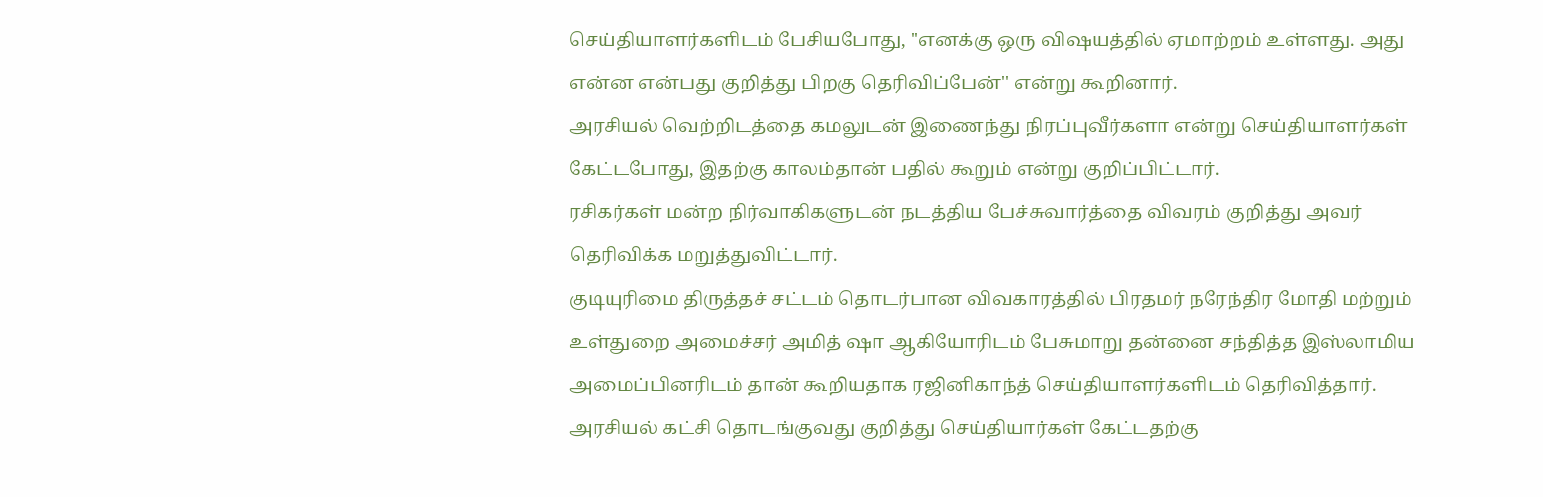செய்தியாளர்களிடம் பேசியபோது, ''எனக்கு ஒரு விஷயத்தில் ஏமாற்றம் உள்ளது. அது என்ன என்பது குறித்து பிறகு தெரிவிப்பேன்'' என்று கூறினார்.
அரசியல் வெற்றிடத்தை கமலுடன் இணைந்து நிரப்புவீர்களா என்று செய்தியாளர்கள் கேட்டபோது, இதற்கு காலம்தான் பதில் கூறும் என்று குறிப்பிட்டார்.
ரசிகர்கள் மன்ற நிர்வாகிகளுடன் நடத்திய பேச்சுவார்த்தை விவரம் குறித்து அவர் தெரிவிக்க மறுத்துவிட்டார்.
குடியுரிமை திருத்தச் சட்டம் தொடர்பான விவகாரத்தில் பிரதமர் நரேந்திர மோதி மற்றும் உள்துறை அமைச்சர் அமித் ஷா ஆகியோரிடம் பேசுமாறு தன்னை சந்தித்த இஸ்லாமிய அமைப்பினரிடம் தான் கூறியதாக ரஜினிகாந்த் செய்தியாளர்களிடம் தெரிவித்தார்.
அரசியல் கட்சி தொடங்குவது குறித்து செய்தியார்கள் கேட்டதற்கு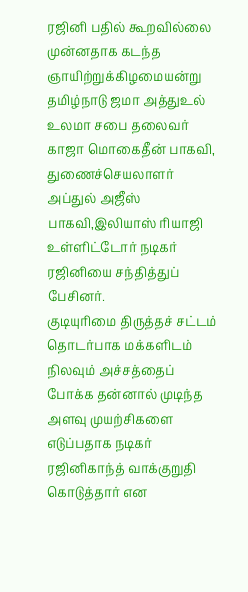ரஜினி பதில் கூறவில்லை
முன்னதாக கடந்த ஞாயிற்றுக்கிழமையன்று தமிழ்நாடு ஜமா அத்துஉல் உலமா சபை தலைவர் காஜா மொகைதீன் பாகவி, துணைச்செயலாளர் அப்துல் அஜீஸ் பாகவி,இலியாஸ் ரியாஜி உள்ளிட்டோர் நடிகர் ரஜினியை சந்தித்துப் பேசினர்.
குடியுரிமை திருத்தச் சட்டம் தொடர்பாக மக்களிடம் நிலவும் அச்சத்தைப் போக்க தன்னால் முடிந்த அளவு முயற்சிகளை எடுப்பதாக நடிகர் ரஜினிகாந்த் வாக்குறுதி கொடுத்தார் என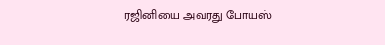ரஜினியை அவரது போயஸ்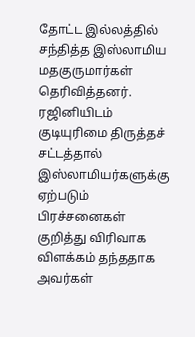தோட்ட இல்லத்தில் சந்தித்த இஸ்லாமிய மதகுருமார்கள் தெரிவித்தனர்.
ரஜினியிடம் குடியுரிமை திருத்தச் சட்டத்தால் இஸ்லாமியர்களுக்கு ஏற்படும் பிரச்சனைகள் குறித்து விரிவாக விளக்கம் தந்ததாக அவர்கள்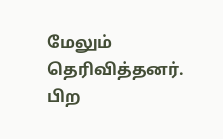மேலும் தெரிவித்தனர்.
பிற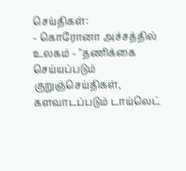செய்திகள்:
- கொரோனா அச்சத்தில் உலகம் - "தணிக்கை செய்யப்படும் குறுஞ்செய்திகள், களவாடப்படும் டாய்லெட்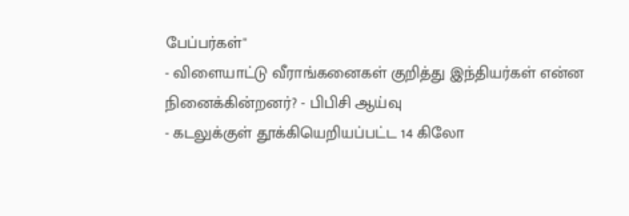பேப்பர்கள்"
- விளையாட்டு வீராங்கனைகள் குறித்து இந்தியர்கள் என்ன நினைக்கின்றனர்? - பிபிசி ஆய்வு
- கடலுக்குள் தூக்கியெறியப்பட்ட 14 கிலோ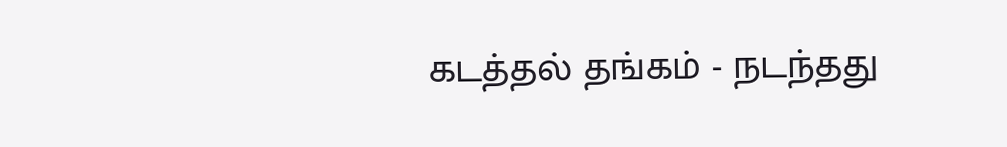கடத்தல் தங்கம் - நடந்தது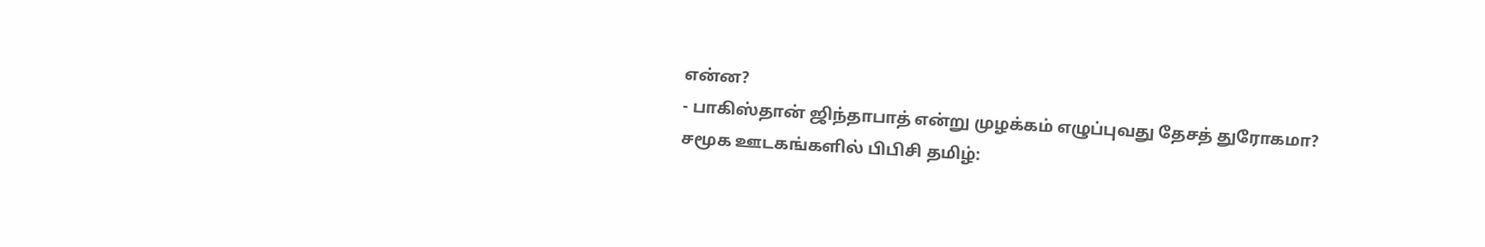என்ன?
- பாகிஸ்தான் ஜிந்தாபாத் என்று முழக்கம் எழுப்புவது தேசத் துரோகமா?
சமூக ஊடகங்களில் பிபிசி தமிழ்: